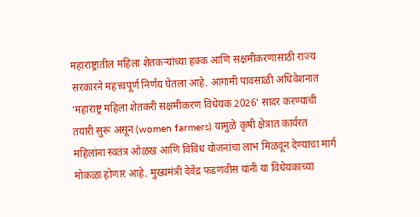महाराष्ट्रातील महिला शेतकऱ्यांच्या हक्क आणि सक्षमीकरणासाठी राज्य सरकारने महत्त्वपूर्ण निर्णय घेतला आहे. आगामी पावसाळी अधिवेशनात ‘महाराष्ट्र महिला शेतकरी सक्षमीकरण विधेयक 2026’ सादर करण्याची तयारी सुरू असून (women farmers) यामुळे कृषी क्षेत्रात कार्यरत महिलांना स्वतंत्र ओळख आणि विविध योजनांचा लाभ मिळवून देण्याचा मार्ग मोकळा होणार आहे. मुख्यमंत्री देवेंद्र फडणवीस यांनी या विधेयकाच्या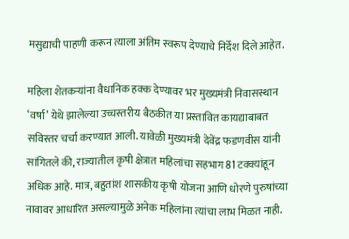मसुद्याची पाहणी करून त्याला अंतिम स्वरूप देण्याचे निर्देश दिले आहेत.

महिला शेतकऱ्यांना वैधानिक हक्क देण्यावर भर मुख्यमंत्री निवासस्थान ‘वर्षा’ येथे झालेल्या उच्चस्तरीय बैठकीत या प्रस्तावित कायद्याबाबत सविस्तर चर्चा करण्यात आली. यावेळी मुख्यमंत्री देवेंद्र फडणवीस यांनी सांगितले की, राज्यातील कृषी क्षेत्रात महिलांचा सहभाग 81 टक्क्यांहून अधिक आहे. मात्र, बहुतांश शासकीय कृषी योजना आणि धोरणे पुरुषांच्या नावावर आधारित असल्यामुळे अनेक महिलांना त्यांचा लाभ मिळत नाही.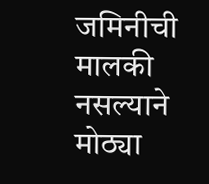जमिनीची मालकी नसल्याने मोठ्या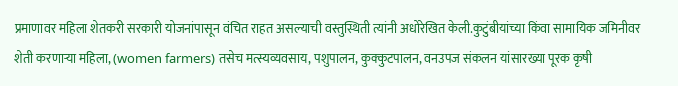प्रमाणावर महिला शेतकरी सरकारी योजनांपासून वंचित राहत असल्याची वस्तुस्थिती त्यांनी अधोरेखित केली.कुटुंबीयांच्या किंवा सामायिक जमिनीवर शेती करणाऱ्या महिला, (women farmers) तसेच मत्स्यव्यवसाय, पशुपालन, कुक्कुटपालन, वनउपज संकलन यांसारख्या पूरक कृषी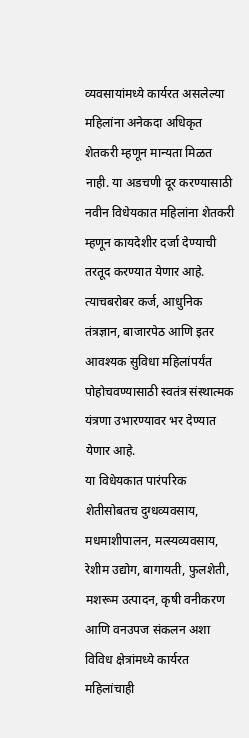व्यवसायांमध्ये कार्यरत असलेल्या महिलांना अनेकदा अधिकृत शेतकरी म्हणून मान्यता मिळत नाही. या अडचणी दूर करण्यासाठी नवीन विधेयकात महिलांना शेतकरी म्हणून कायदेशीर दर्जा देण्याची तरतूद करण्यात येणार आहे. त्याचबरोबर कर्ज, आधुनिक तंत्रज्ञान, बाजारपेठ आणि इतर आवश्यक सुविधा महिलांपर्यंत पोहोचवण्यासाठी स्वतंत्र संस्थात्मक यंत्रणा उभारण्यावर भर देण्यात येणार आहे.
या विधेयकात पारंपरिक शेतीसोबतच दुग्धव्यवसाय, मधमाशीपालन, मत्स्यव्यवसाय, रेशीम उद्योग, बागायती, फुलशेती, मशरूम उत्पादन, कृषी वनीकरण आणि वनउपज संकलन अशा विविध क्षेत्रांमध्ये कार्यरत महिलांचाही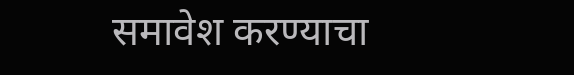समावेश करण्याचा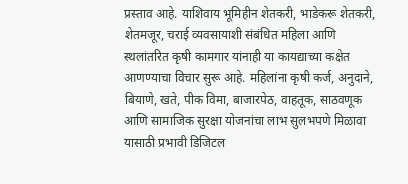प्रस्ताव आहे. याशिवाय भूमिहीन शेतकरी, भाडेकरू शेतकरी, शेतमजूर, चराई व्यवसायाशी संबंधित महिला आणि स्थलांतरित कृषी कामगार यांनाही या कायद्याच्या कक्षेत आणण्याचा विचार सुरू आहे. महिलांना कृषी कर्ज, अनुदाने, बियाणे, खते, पीक विमा, बाजारपेठ, वाहतूक, साठवणूक आणि सामाजिक सुरक्षा योजनांचा लाभ सुलभपणे मिळावा यासाठी प्रभावी डिजिटल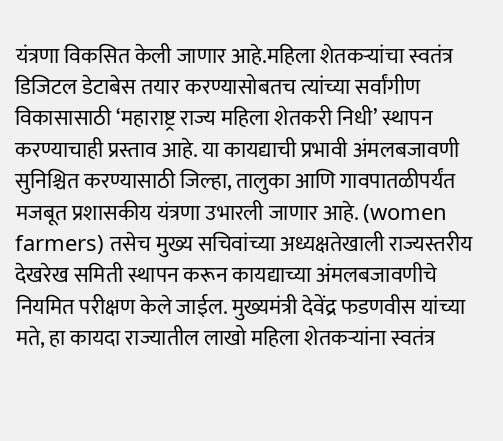यंत्रणा विकसित केली जाणार आहे.महिला शेतकऱ्यांचा स्वतंत्र डिजिटल डेटाबेस तयार करण्यासोबतच त्यांच्या सर्वांगीण विकासासाठी ‘महाराष्ट्र राज्य महिला शेतकरी निधी’ स्थापन करण्याचाही प्रस्ताव आहे. या कायद्याची प्रभावी अंमलबजावणी सुनिश्चित करण्यासाठी जिल्हा, तालुका आणि गावपातळीपर्यंत मजबूत प्रशासकीय यंत्रणा उभारली जाणार आहे. (women farmers) तसेच मुख्य सचिवांच्या अध्यक्षतेखाली राज्यस्तरीय देखरेख समिती स्थापन करून कायद्याच्या अंमलबजावणीचे नियमित परीक्षण केले जाईल. मुख्यमंत्री देवेंद्र फडणवीस यांच्या मते, हा कायदा राज्यातील लाखो महिला शेतकऱ्यांना स्वतंत्र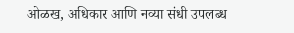ओळख, अधिकार आणि नव्या संधी उपलब्ध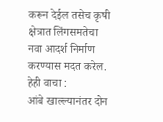करून देईल तसेच कृषी क्षेत्रात लिंगसमतेचा नवा आदर्श निर्माण करण्यास मदत करेल.
हेही वाचा :
आंबे खाल्ल्यानंतर दोन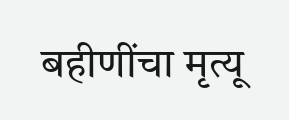बहीणींचा मृत्यू